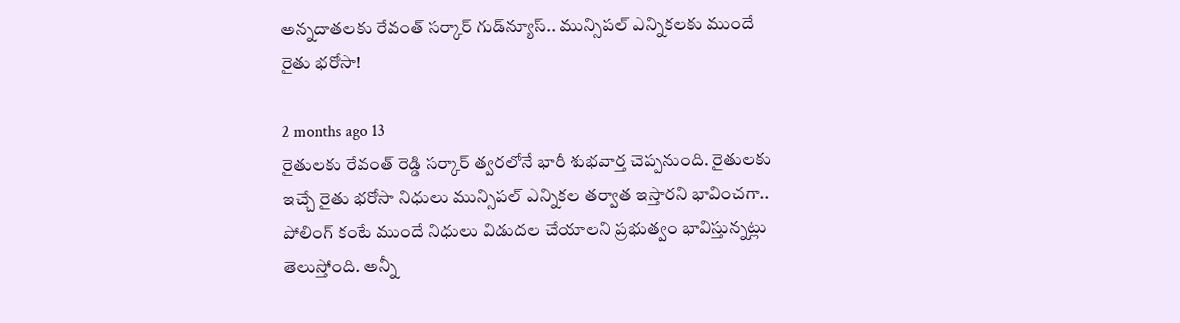అన్నదాతలకు రేవంత్ సర్కార్ గుడ్‌న్యూస్.. మున్సిపల్ ఎన్నికలకు ముందే రైతు భరోసా!

2 months ago 13
రైతులకు రేవంత్ రెడ్డి సర్కార్ త్వరలోనే భారీ శుభవార్త చెప్పనుంది. రైతులకు ఇచ్చే రైతు భరోసా నిధులు మున్సిపల్ ఎన్నికల తర్వాత ఇస్తారని భావించగా.. పోలింగ్ కంటే ముందే నిధులు విడుదల చేయాలని ప్రభుత్వం భావిస్తున్నట్లు తెలుస్తోంది. అన్నీ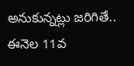అనుకున్నట్లు జరిగితే.. ఈనెల 11వ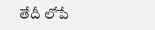తేదీ లోపే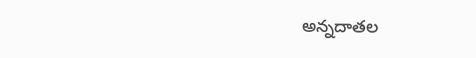అన్నదాతల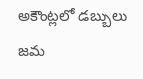అకౌంట్లలో డబ్బులు జమ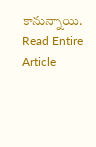కానున్నాయి.
Read Entire Article